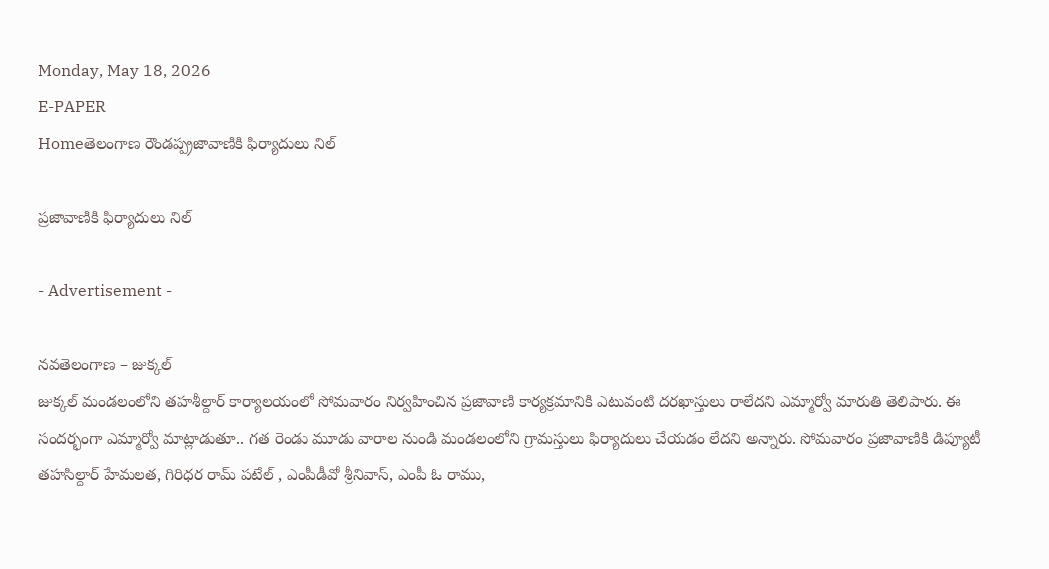Monday, May 18, 2026
E-PAPER
Homeతెలంగాణ రౌండప్ప్రజావాణికి ఫిర్యాదులు నిల్

ప్రజావాణికి ఫిర్యాదులు నిల్

- Advertisement -

నవతెలంగాణ – జుక్కల్
జుక్కల్ మండలంలోని తహశీల్దార్ కార్యాలయంలో సోమవారం నిర్వహించిన ప్రజావాణి కార్యక్రమానికి ఎటువంటి దరఖాస్తులు రాలేదని ఎమ్మార్వో మారుతి తెలిపారు. ఈ సందర్భంగా ఎమ్మార్వో మాట్లాడుతూ.. గత రెండు మూడు వారాల నుండి మండలంలోని గ్రామస్తులు ఫిర్యాదులు చేయడం లేదని అన్నారు. సోమవారం ప్రజావాణికి డిప్యూటీ తహసిల్దార్ హేమలత, గిరిధర రామ్ పటేల్ , ఎంపీడీవో శ్రీనివాస్, ఎంపీ ఓ రాము,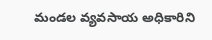మండల వ్యవసాయ అధికారిని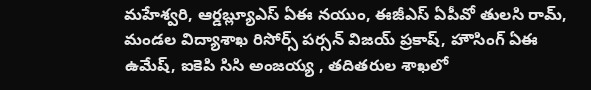మహేశ్వరి, ఆర్డబ్ల్యూఎస్ ఏఈ నయుం, ఈజీఎస్ ఏపీవో తులసి రామ్, మండల విద్యాశాఖ రిసోర్స్ పర్సన్ విజయ్ ప్రకాష్, హౌసింగ్ ఏఈ ఉమేష్, ఐకెపి సిసి అంజయ్య , తదితరుల శాఖలో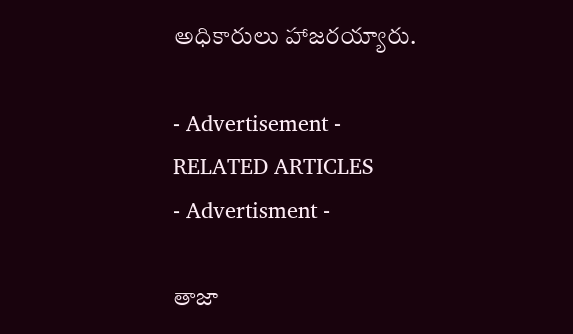అధికారులు హాజరయ్యారు.

- Advertisement -
RELATED ARTICLES
- Advertisment -

తాజా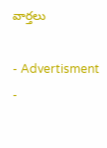వార్తలు

- Advertisment -